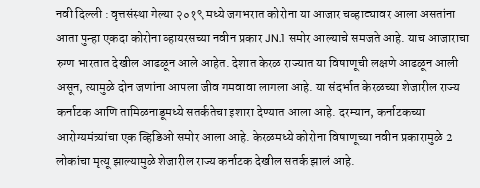नवी दिल्ली : वृत्तसंस्था गेल्या २०१९ मध्ये जगभरात कोरोना या आजार चव्हाट्यावर आला असतांना आता पुन्हा एकदा कोरोना व्हायरसच्या नवीन प्रकार JN.1 समोर आल्याचे समजते आहे. याच आजाराचा रुग्ण भारतात देखील आढळून आले आहेत. देशात केरळ राज्यात या विषाणूची लक्षणे आढळून आली असून, त्यामुळे दोन जणांना आपला जीव गमवावा लागला आहे. या संदर्भात केरळच्या शेजारील राज्य कर्नाटक आणि तामिळनाडूमध्ये सतर्कतेचा इशारा देण्यात आला आहे. दरम्यान, कर्नाटकच्या आरोग्यमंत्र्यांचा एक व्हिडिओ समोर आला आहे. केरळमध्ये कोरोना विषाणूच्या नवीन प्रकारामुळे 2 लोकांचा मृत्यू झाल्यामुळे शेजारील राज्य कर्नाटक देखील सतर्क झालं आहे.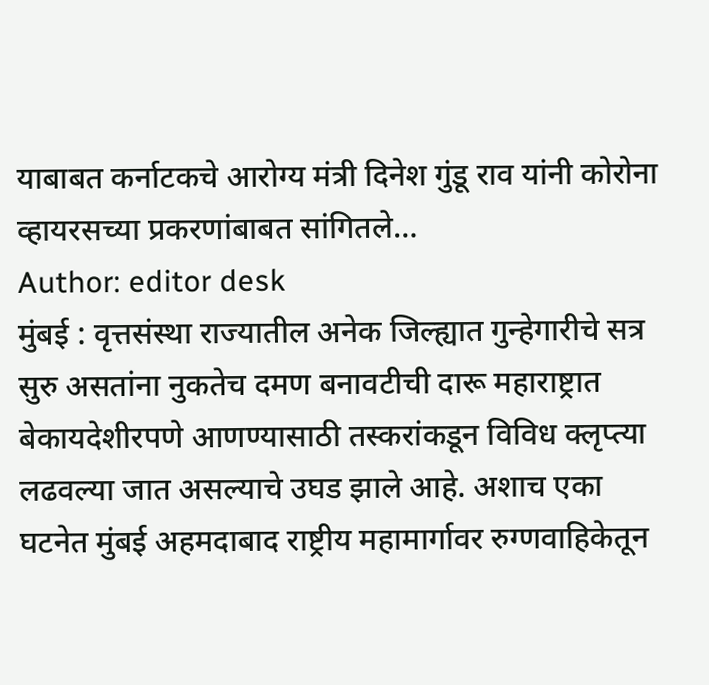याबाबत कर्नाटकचे आरोग्य मंत्री दिनेश गुंडू राव यांनी कोरोना व्हायरसच्या प्रकरणांबाबत सांगितले…
Author: editor desk
मुंबई : वृत्तसंस्था राज्यातील अनेक जिल्ह्यात गुन्हेगारीचे सत्र सुरु असतांना नुकतेच दमण बनावटीची दारू महाराष्ट्रात बेकायदेशीरपणे आणण्यासाठी तस्करांकडून विविध क्लृप्त्या लढवल्या जात असल्याचे उघड झाले आहे. अशाच एका घटनेत मुंबई अहमदाबाद राष्ट्रीय महामार्गावर रुग्णवाहिकेतून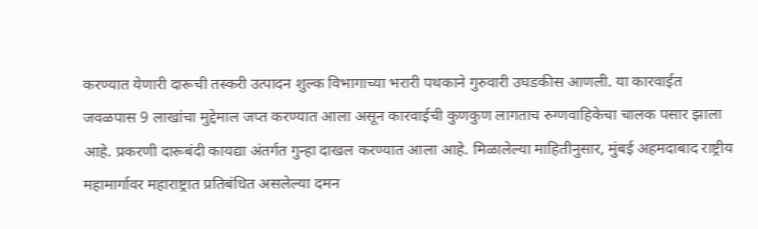करण्यात येणारी दारूची तस्करी उत्पादन शुल्क विभागाच्या भरारी पथकाने गुरुवारी उघडकीस आणली. या कारवाईत जवळपास 9 लाखांचा मुद्देमाल जप्त करण्यात आला असून कारवाईची कुणकुण लागताच रुग्णवाहिकेचा चालक पसार झाला आहे. प्रकरणी दारूबंदी कायद्या अंतर्गत गुन्हा दाखल करण्यात आला आहे. मिळालेल्या माहितीनुसार, मुंबई अहमदाबाद राष्ट्रीय महामार्गावर महाराष्ट्रात प्रतिबंधित असलेल्या दमन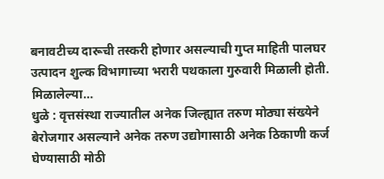बनावटीच्य दारूची तस्करी होणार असल्याची गुप्त माहिती पालघर उत्पादन शुल्क विभागाच्या भरारी पथकाला गुरुवारी मिळाली होती. मिळालेल्या…
धुळे : वृत्तसंस्था राज्यातील अनेक जिल्ह्यात तरुण मोठ्या संख्येने बेरोजगार असल्याने अनेक तरुण उद्योगासाठी अनेक ठिकाणी कर्ज घेण्यासाठी मोठी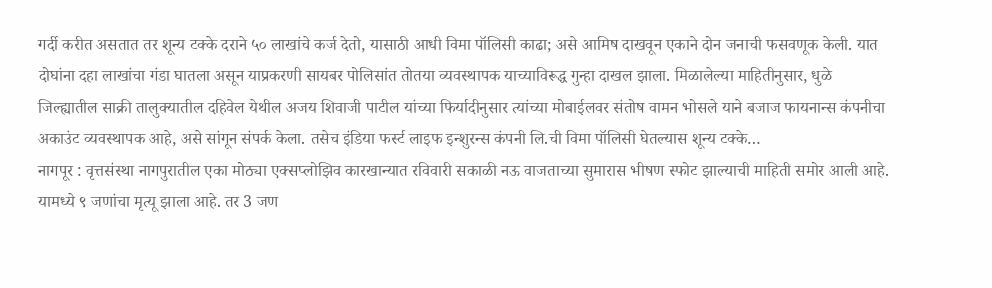गर्दी करीत असतात तर शून्य टक्के दराने ५० लाखांचे कर्ज देतो, यासाठी आधी विमा पॉलिसी काढा; असे आमिष दाखवून एकाने दोन जनाची फसवणूक केली. यात दोघांना दहा लाखांचा गंडा घातला असून याप्रकरणी सायबर पोलिसांत तोतया व्यवस्थापक याच्याविरूद्ध गुन्हा दाखल झाला. मिळालेल्या माहितीनुसार, धुळे जिल्ह्यातील साक्री तालुक्यातील दहिवेल येथील अजय शिवाजी पाटील यांच्या फिर्यादीनुसार त्यांच्या मोबाईलवर संतोष वामन भोसले याने बजाज फायनान्स कंपनीचा अकाउंट व्यवस्थापक आहे, असे सांगून संपर्क केला. तसेच इंडिया फर्स्ट लाइफ इन्शुरन्स कंपनी लि.ची विमा पॉलिसी घेतल्यास शून्य टक्के…
नागपूर : वृत्तसंस्था नागपुरातील एका मोठ्या एक्सप्लोझिव कारखान्यात रविवारी सकाळी नऊ वाजताच्या सुमारास भीषण स्फोट झाल्याची माहिती समोर आली आहे. यामध्ये ९ जणांचा मृत्यू झाला आहे. तर 3 जण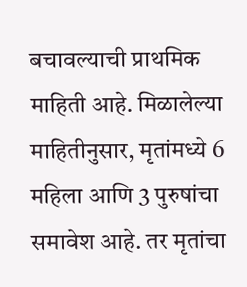बचावल्याची प्राथमिक माहिती आहे. मिळालेल्या माहितीनुसार, मृतांमध्ये 6 महिला आणि 3 पुरुषांचा समावेश आहे. तर मृतांचा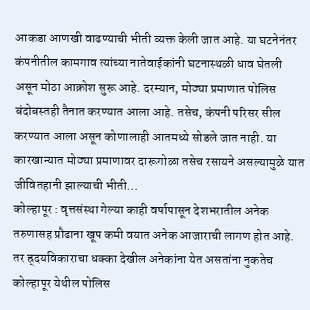आकडा आणखी वाढण्याची भीती व्यक्त केली जात आहे. या घटनेनंतर कंपनीतील कामगाव त्यांच्या नातेवाईकांनी घटनास्थळी धाव घेतली असून मोठा आक्रोश सुरू आहे. दरम्यान, मोठ्या प्रमाणात पोलिस बंदोबस्तही तैनात करण्यात आला आहे. तसेच, कंपनी परिसर सील करण्यात आला असून कोणालाही आतमध्ये सोडले जात नाही. या कारखान्यात मोठ्या प्रमाणावर दारूगोळा तसेच रसायने असल्यामुळे यात जीवितहानी झाल्याची भीती…
कोल्हापूर : वृत्तसंस्था गेल्या काही वर्षापासून देशभरातील अनेक तरुणासह प्रौढाना खूप कमी वयात अनेक आजाराची लागण होत आहे. तर ह्र्दयविकाराचा धक्का देखील अनेकांना येत असतांना नुकतेच कोल्हापूर येथील पोलिस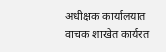अधीक्षक कार्यालयात वाचक शाखेत कार्यरत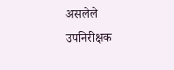असलेले उपनिरीक्षक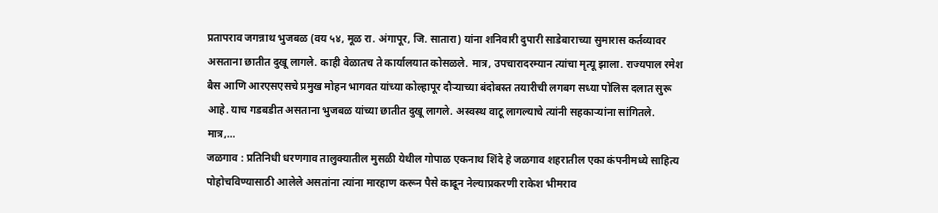प्रतापराव जगन्नाथ भुजबळ (वय ५४, मूळ रा. अंगापूर, जि. सातारा) यांना शनिवारी दुपारी साडेबाराच्या सुमारास कर्तव्यावर असताना छातीत दुखू लागले. काही वेळातच ते कार्यालयात कोसळले. मात्र, उपचारादरम्यान त्यांचा मृत्यू झाला. राज्यपाल रमेश बैस आणि आरएसएसचे प्रमुख मोहन भागवत यांच्या कोल्हापूर दौऱ्याच्या बंदोबस्त तयारीची लगबग सध्या पोलिस दलात सुरू आहे. याच गडबडीत असताना भुजबळ यांच्या छातीत दुखू लागले. अस्वस्थ वाटू लागल्याचे त्यांनी सहकाऱ्यांना सांगितले. मात्र,…
जळगाव : प्रतिनिधी धरणगाव तालुक्यातील मुसळी येथील गोपाळ एकनाथ शिंदे हे जळगाव शहरातील एका कंपनीमध्ये साहित्य पोहोचविण्यासाठी आलेले असतांना त्यांना मारहाण करून पैसे काढून नेल्याप्रकरणी राकेश भीमराव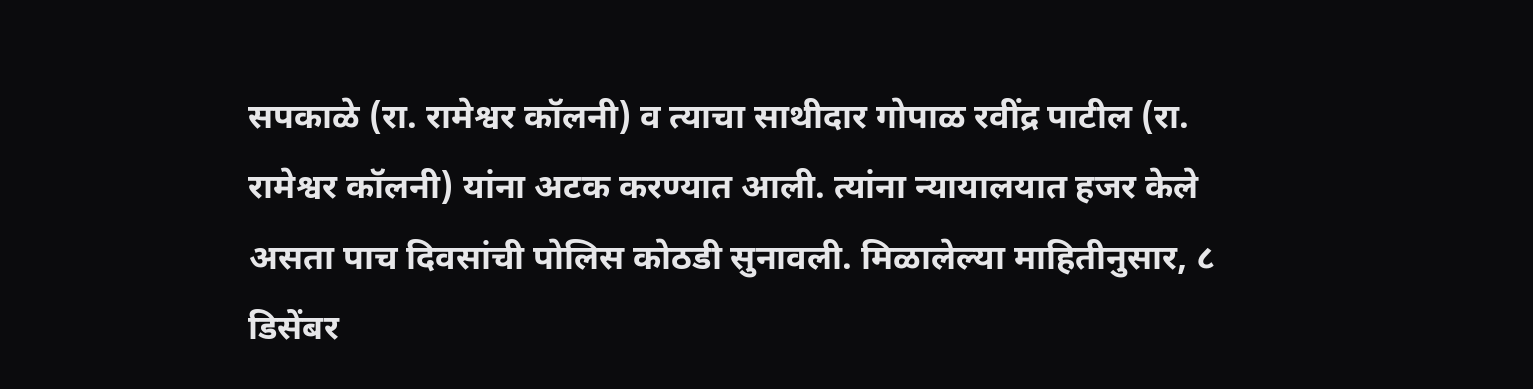सपकाळे (रा. रामेश्वर कॉलनी) व त्याचा साथीदार गोपाळ रवींद्र पाटील (रा. रामेश्वर कॉलनी) यांना अटक करण्यात आली. त्यांना न्यायालयात हजर केले असता पाच दिवसांची पोलिस कोठडी सुनावली. मिळालेल्या माहितीनुसार, ८ डिसेंबर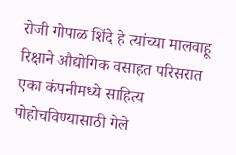रोजी गोपाळ शिंदे हे त्यांच्या मालवाहू रिक्षाने औद्योगिक वसाहत परिसरात एका कंपनीमध्ये साहित्य पोहोचविण्यासाठी गेले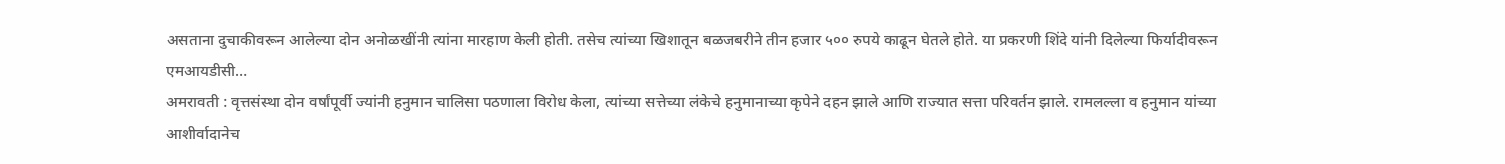असताना दुचाकीवरून आलेल्या दोन अनोळखींनी त्यांना मारहाण केली होती. तसेच त्यांच्या खिशातून बळजबरीने तीन हजार ५०० रुपये काढून घेतले होते. या प्रकरणी शिंदे यांनी दिलेल्या फिर्यादीवरून एमआयडीसी…
अमरावती : वृत्तसंस्था दोन वर्षांपूर्वी ज्यांनी हनुमान चालिसा पठणाला विरोध केला, त्यांच्या सत्तेच्या लंकेचे हनुमानाच्या कृपेने दहन झाले आणि राज्यात सत्ता परिवर्तन झाले. रामलल्ला व हनुमान यांच्या आशीर्वादानेच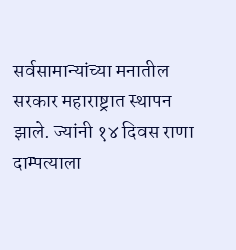सर्वसामान्यांच्या मनातील सरकार महाराष्ट्रात स्थापन झाले. ज्यांनी १४ दिवस राणा दाम्पत्याला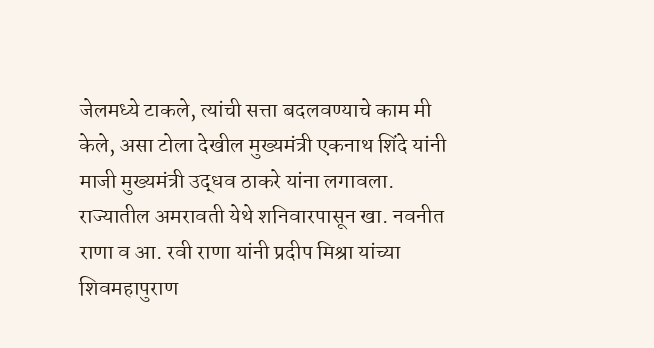जेलमध्ये टाकले, त्यांची सत्ता बदलवण्याचे काम मी केले, असा टोला देखील मुख्यमंत्री एकनाथ शिंदे यांनी माजी मुख्यमंत्री उद्धव ठाकरे यांना लगावला. राज्यातील अमरावती येथे शनिवारपासून खा. नवनीत राणा व आ. रवी राणा यांनी प्रदीप मिश्रा यांच्या शिवमहापुराण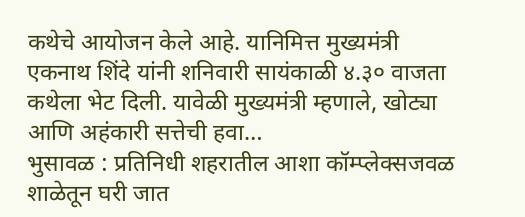कथेचे आयोजन केले आहे. यानिमित्त मुख्यमंत्री एकनाथ शिंदे यांनी शनिवारी सायंकाळी ४.३० वाजता कथेला भेट दिली. यावेळी मुख्यमंत्री म्हणाले, खोट्या आणि अहंकारी सत्तेची हवा…
भुसावळ : प्रतिनिधी शहरातील आशा कॉम्प्लेक्सजवळ शाळेतून घरी जात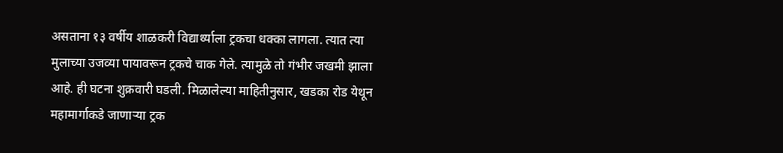असताना १३ वर्षीय शाळकरी विद्यार्थ्याला ट्रकचा धक्का लागला. त्यात त्या मुलाच्या उजव्या पायावरून ट्रकचे चाक गेले. त्यामुळे तो गंभीर जखमी झाला आहे. ही घटना शुक्रवारी घडली. मिळालेल्या माहितीनुसार, खडका रोड येथून महामार्गाकडे जाणाऱ्या ट्रक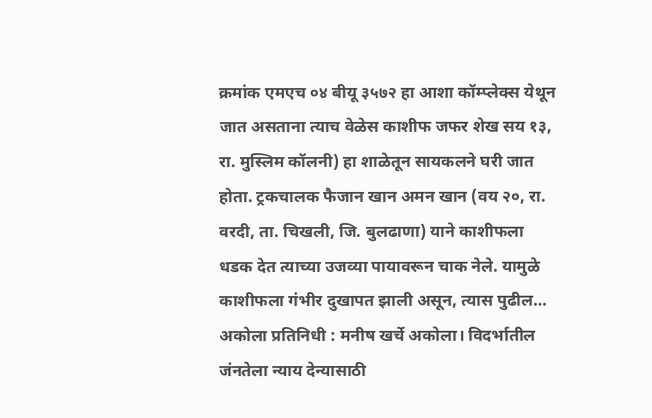क्रमांक एमएच ०४ बीयू ३५७२ हा आशा कॉम्प्लेक्स येथून जात असताना त्याच वेळेस काशीफ जफर शेख सय १३, रा. मुस्लिम कॉलनी) हा शाळेतून सायकलने घरी जात होता. ट्रकचालक फैजान खान अमन खान (वय २०, रा. वरदी, ता. चिखली, जि. बुलढाणा) याने काशीफला धडक देत त्याच्या उजव्या पायावरून चाक नेले. यामुळे काशीफला गंभीर दुखापत झाली असून, त्यास पुढील…
अकोला प्रतिनिधी : मनीष खर्चे अकोला। विदर्भातील जंनतेला न्याय देन्यासाठी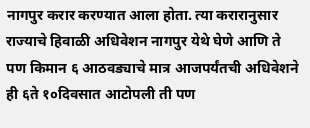नागपुर करार करण्यात आला होता. त्या करारानुसार राज्याचे हिवाळी अधिवेशन नागपुर येथे घेणे आणि ते पण किमान ६ आठवड्याचे मात्र आजपर्यंतची अधिवेशने ही ६ते १०दिवसात आटोपली ती पण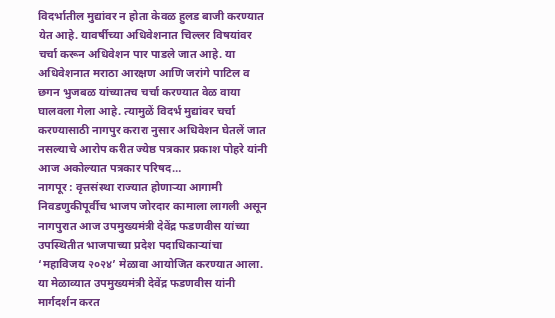विदर्भातील मुद्यांवर न होता केवळ हुलड बाजी करण्यात येत आहे. यावर्षीच्या अधिवेशनात चिल्लर विषयांवर चर्चा करून अधिवेशन पार पाडले जात आहे. या अधिवेशनात मराठा आरक्षण आणि जरांगे पाटिल व छगन भुजबळ यांच्यातच चर्चा करण्यात वेळ वाया घालवला गेला आहे. त्यामुळें विदर्भ मुद्यांवर चर्चा करण्यासाठी नागपुर करारा नुसार अधिवेशन घेतलें जात नसल्याचे आरोप करीत ज्येष्ठ पत्रकार प्रकाश पोहरे यांनी आज अकोल्यात पत्रकार परिषद…
नागपूर : वृत्तसंस्था राज्यात होणाऱ्या आगामी निवडणुकीपूर्वीच भाजप जोरदार कामाला लागली असून नागपुरात आज उपमुख्यमंत्री देवेंद्र फडणवीस यांच्या उपस्थितीत भाजपाच्या प्रदेश पदाधिकाऱ्यांचा ‘महाविजय २०२४’ मेळावा आयोजित करण्यात आला. या मेळाव्यात उपमुख्यमंत्री देवेंद्र फडणवीस यांनी मार्गदर्शन करत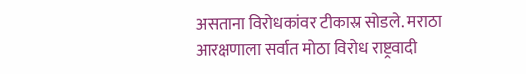असताना विरोधकांवर टीकास्र सोडले. मराठा आरक्षणाला सर्वात मोठा विरोध राष्ट्रवादी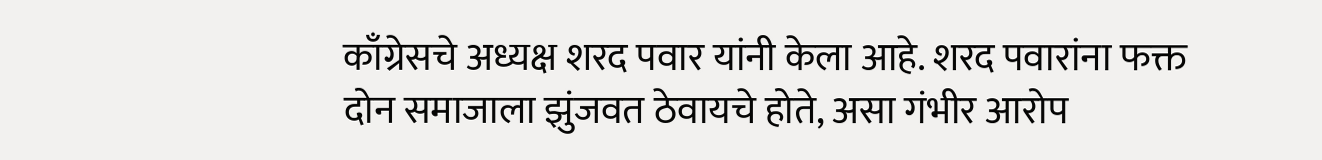काँग्रेसचे अध्यक्ष शरद पवार यांनी केला आहे. शरद पवारांना फक्त दोन समाजाला झुंजवत ठेवायचे होते, असा गंभीर आरोप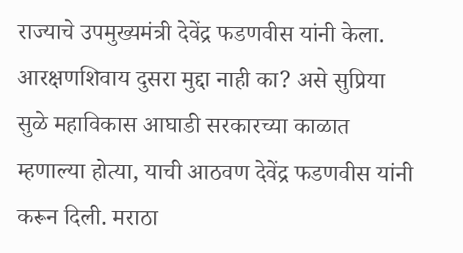राज्याचे उपमुख्यमंत्री देवेंद्र फडणवीस यांनी केला. आरक्षणशिवाय दुसरा मुद्दा नाही का? असे सुप्रिया सुळे महाविकास आघाडी सरकारच्या काळात म्हणाल्या होत्या, याची आठवण देवेंद्र फडणवीस यांनी करून दिली. मराठा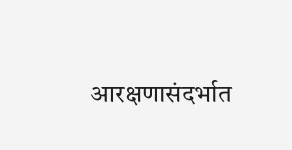आरक्षणासंदर्भात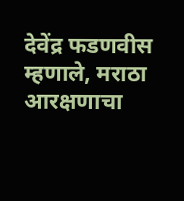देवेंद्र फडणवीस म्हणाले, मराठा आरक्षणाचा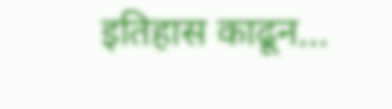इतिहास काढून…